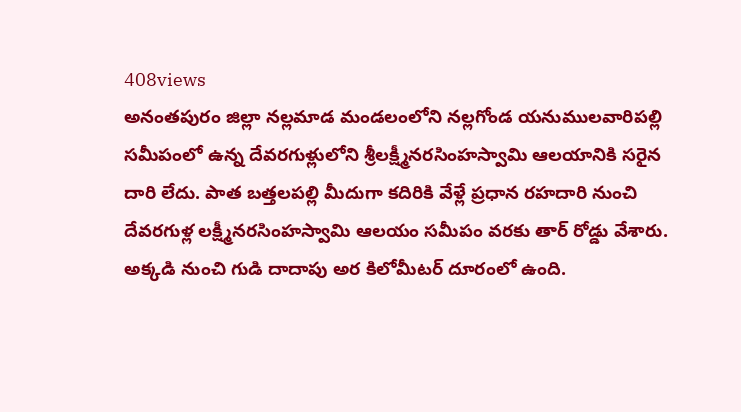408views
అనంతపురం జిల్లా నల్లమాడ మండలంలోని నల్లగోండ యనుములవారిపల్లి సమీపంలో ఉన్న దేవరగుళ్లులోని శ్రీలక్ష్మీనరసింహస్వామి ఆలయానికి సరైన దారి లేదు. పాత బత్తలపల్లి మీదుగా కదిరికి వేళ్లే ప్రధాన రహదారి నుంచి దేవరగుళ్ల లక్ష్మీనరసింహస్వామి ఆలయం సమీపం వరకు తార్ రోడ్డు వేశారు. అక్కడి నుంచి గుడి దాదాపు అర కిలోమీటర్ దూరంలో ఉంది.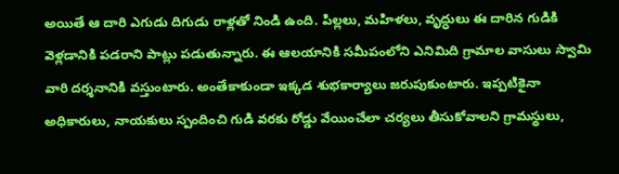అయితే ఆ దారి ఎగుడు దిగుడు రాళ్లతో నిండి ఉంది. పిల్లలు, మహిళలు, వృద్ధులు ఈ దారిన గుడికి వెళ్లడానికి పడరాని పాట్లు పడుతున్నారు. ఈ ఆలయానికి సమీపంలోని ఎనిమిది గ్రామాల వాసులు స్వామి వారి దర్శనానికి వస్తుంటారు. అంతేకాకుండా ఇక్కడ శుభకార్యాలు జరుపుకుంటారు. ఇప్పటికైనా అధికారులు, నాయకులు స్పందించి గుడి వరకు రోడ్డు వేయించేలా చర్యలు తీసుకోవాలని గ్రామస్థులు,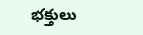భక్తులు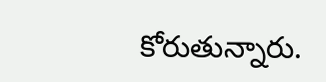కోరుతున్నారు.